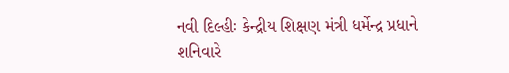નવી દિલ્હીઃ કેન્દ્રીય શિક્ષણ મંત્રી ધર્મેન્દ્ર પ્રધાને શનિવારે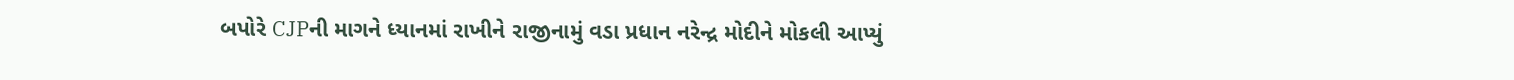બપોરે CJPની માગને ધ્યાનમાં રાખીને રાજીનામું વડા પ્રધાન નરેન્દ્ર મોદીને મોકલી આપ્યું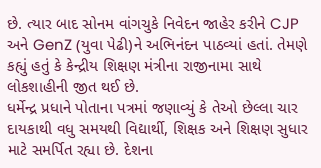છે. ત્યાર બાદ સોનમ વાંગચુકે નિવેદન જાહેર કરીને CJP અને GenZ (યુવા પેઢી)ને અભિનંદન પાઠવ્યાં હતાં. તેમણે કહ્યું હતું કે કેન્દ્રીય શિક્ષણ મંત્રીના રાજીનામા સાથે લોકશાહીની જીત થઈ છે.
ધર્મેન્દ્ર પ્રધાને પોતાના પત્રમાં જણાવ્યું કે તેઓ છેલ્લા ચાર દાયકાથી વધુ સમયથી વિદ્યાર્થી, શિક્ષક અને શિક્ષણ સુધાર માટે સમર્પિત રહ્યા છે. દેશના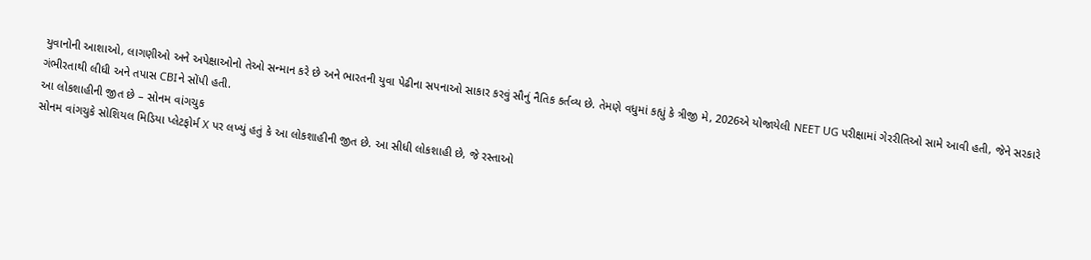યુવાનોની આશાઓ, લાગણીઓ અને અપેક્ષાઓનો તેઓ સન્માન કરે છે અને ભારતની યુવા પેઢીના સપનાઓ સાકાર કરવું સૌનું નૈતિક કર્તવ્ય છે. તેમણે વધુમાં કહ્યું કે ત્રીજી મે, 2026એ યોજાયેલી NEET UG પરીક્ષામાં ગેરરીતિઓ સામે આવી હતી, જેને સરકારે ગંભીરતાથી લીધી અને તપાસ CBIને સોંપી હતી.
આ લોકશાહીની જીત છે – સોનમ વાંગચુક
સોનમ વાંગચુકે સોશિયલ મિડિયા પ્લેટફોર્મ X પર લખ્યું હતું કે આ લોકશાહીની જીત છે. આ સીધી લોકશાહી છે, જે રસ્તાઓ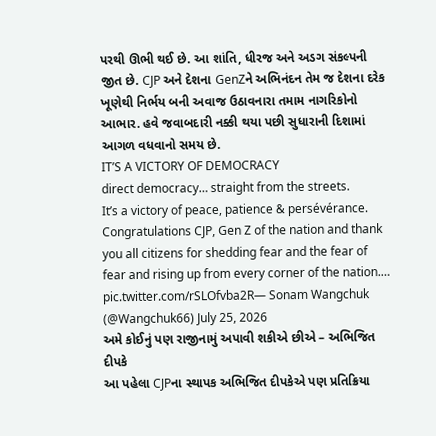પરથી ઊભી થઈ છે. આ શાંતિ, ધીરજ અને અડગ સંકલ્પની જીત છે. CJP અને દેશના GenZને અભિનંદન તેમ જ દેશના દરેક ખૂણેથી નિર્ભય બની અવાજ ઉઠાવનારા તમામ નાગરિકોનો આભાર. હવે જવાબદારી નક્કી થયા પછી સુધારાની દિશામાં આગળ વધવાનો સમય છે.
IT’S A VICTORY OF DEMOCRACY
direct democracy… straight from the streets.
It’s a victory of peace, patience & persévérance.
Congratulations CJP, Gen Z of the nation and thank you all citizens for shedding fear and the fear of fear and rising up from every corner of the nation.… pic.twitter.com/rSLOfvba2R— Sonam Wangchuk (@Wangchuk66) July 25, 2026
અમે કોઈનું પણ રાજીનામું અપાવી શકીએ છીએ – અભિજિત દીપકે
આ પહેલા CJPના સ્થાપક અભિજિત દીપકેએ પણ પ્રતિક્રિયા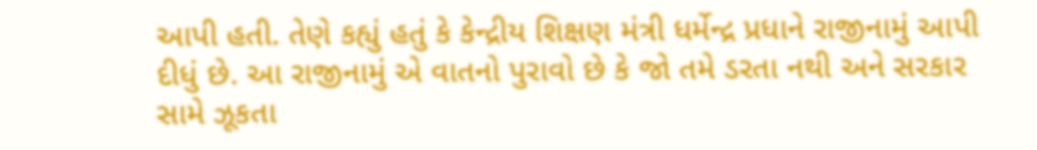આપી હતી. તેણે કહ્યું હતું કે કેન્દ્રીય શિક્ષણ મંત્રી ધર્મેન્દ્ર પ્રધાને રાજીનામું આપી દીધું છે. આ રાજીનામું એ વાતનો પુરાવો છે કે જો તમે ડરતા નથી અને સરકાર સામે ઝૂકતા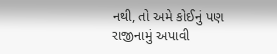નથી, તો અમે કોઈનું પણ રાજીનામું અપાવી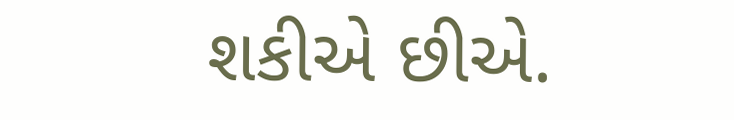શકીએ છીએ.